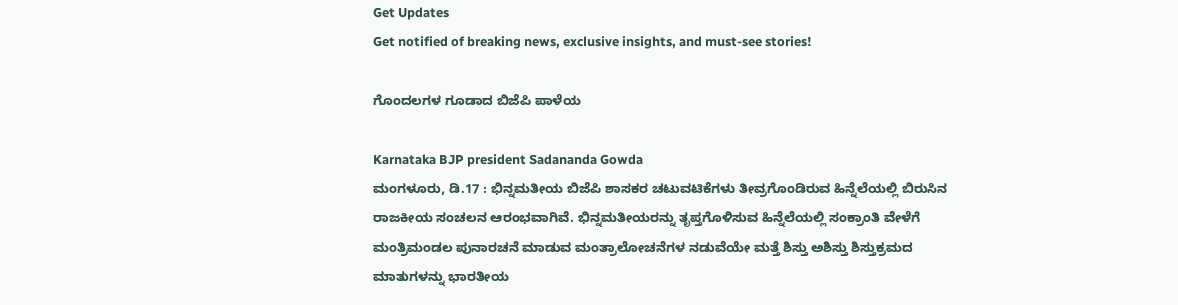Get Updates
Get notified of breaking news, exclusive insights, and must-see stories!

ಗೊಂದಲಗಳ ಗೂಡಾದ ಬಿಜೆಪಿ ಪಾಳೆಯ

Karnataka BJP president Sadananda Gowda
ಮಂಗಳೂರು, ಡಿ.17 : ಭಿನ್ನಮತೀಯ ಬಿಜೆಪಿ ಶಾಸಕರ ಚಟುವಟಿಕೆಗಳು ತೀವ್ರಗೊಂಡಿರುವ ಹಿನ್ನೆಲೆಯಲ್ಲಿ ಬಿರುಸಿನ ರಾಜಕೀಯ ಸಂಚಲನ ಆರಂಭವಾಗಿವೆ. ಭಿನ್ನಮತೀಯರನ್ನು ತೃಪ್ತಗೊಳಿಸುವ ಹಿನ್ನೆಲೆಯಲ್ಲಿ ಸಂಕ್ರಾಂತಿ ವೇಳೆಗೆ ಮಂತ್ರಿಮಂಡಲ ಪುನಾರಚನೆ ಮಾಡುವ ಮಂತ್ರಾಲೋಚನೆಗಳ ನಡುವೆಯೇ ಮತ್ತೆ ಶಿಸ್ತು ಅಶಿಸ್ತು ಶಿಸ್ತುಕ್ರಮದ ಮಾತುಗಳನ್ನು ಭಾರತೀಯ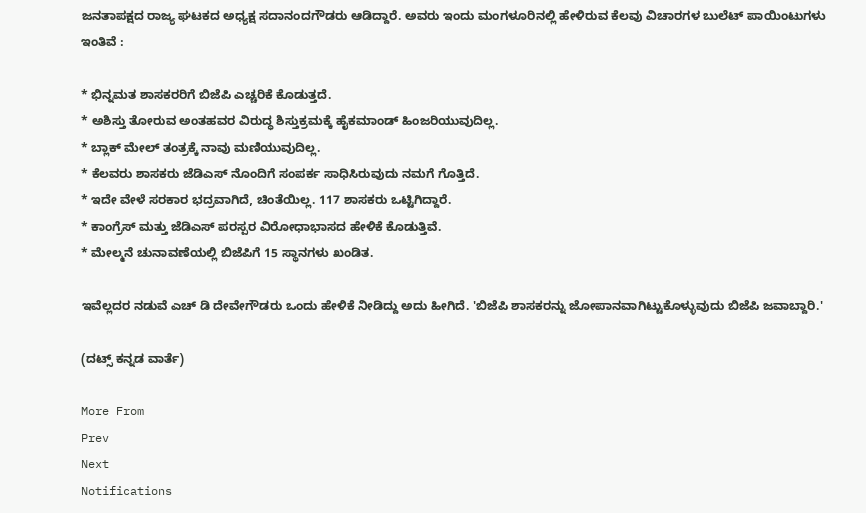ಜನತಾಪಕ್ಷದ ರಾಜ್ಯ ಘಟಕದ ಅಧ್ಯಕ್ಷ ಸದಾನಂದಗೌಡರು ಆಡಿದ್ದಾರೆ. ಅವರು ಇಂದು ಮಂಗಳೂರಿನಲ್ಲಿ ಹೇಳಿರುವ ಕೆಲವು ವಿಚಾರಗಳ ಬುಲೆಟ್ ಪಾಯಿಂಟುಗಳು ಇಂತಿವೆ :

* ಭಿನ್ನಮತ ಶಾಸಕರರಿಗೆ ಬಿಜೆಪಿ ಎಚ್ಚರಿಕೆ ಕೊಡುತ್ತದೆ.
* ಅಶಿಸ್ತು ತೋರುವ ಅಂತಹವರ ವಿರುದ್ಧ ಶಿಸ್ತುಕ್ರಮಕ್ಕೆ ಹೈಕಮಾಂಡ್ ಹಿಂಜರಿಯುವುದಿಲ್ಲ.
* ಬ್ಲಾಕ್ ಮೇಲ್ ತಂತ್ರಕ್ಕೆ ನಾವು ಮಣಿಯುವುದಿಲ್ಲ.
* ಕೆಲವರು ಶಾಸಕರು ಜೆಡಿಎಸ್ ನೊಂದಿಗೆ ಸಂಪರ್ಕ ಸಾಧಿಸಿರುವುದು ನಮಗೆ ಗೊತ್ತಿದೆ.
* ಇದೇ ವೇಳೆ ಸರಕಾರ ಭದ್ರವಾಗಿದೆ, ಚಿಂತೆಯಿಲ್ಲ. 117 ಶಾಸಕರು ಒಟ್ಟಿಗಿದ್ದಾರೆ.
* ಕಾಂಗ್ರೆಸ್ ಮತ್ತು ಜೆಡಿಎಸ್ ಪರಸ್ಪರ ವಿರೋಧಾಭಾಸದ ಹೇಳಿಕೆ ಕೊಡುತ್ತಿವೆ.
* ಮೇಲ್ಮನೆ ಚುನಾವಣೆಯಲ್ಲಿ ಬಿಜೆಪಿಗೆ 15 ಸ್ಥಾನಗಳು ಖಂಡಿತ.

ಇವೆಲ್ಲದರ ನಡುವೆ ಎಚ್ ಡಿ ದೇವೇಗೌಡರು ಒಂದು ಹೇಳಿಕೆ ನೀಡಿದ್ದು ಅದು ಹೀಗಿದೆ. 'ಬಿಜೆಪಿ ಶಾಸಕರನ್ನು ಜೋಪಾನವಾಗಿಟ್ಟುಕೊಳ್ಳುವುದು ಬಿಜೆಪಿ ಜವಾಬ್ದಾರಿ.'

(ದಟ್ಸ್ ಕನ್ನಡ ವಾರ್ತೆ)

More From
Prev
Next
Notifications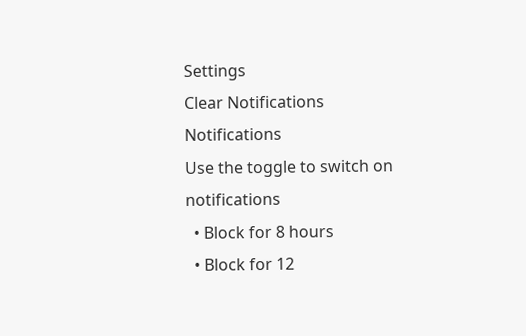Settings
Clear Notifications
Notifications
Use the toggle to switch on notifications
  • Block for 8 hours
  • Block for 12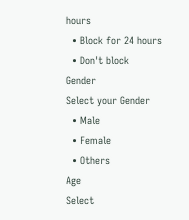hours
  • Block for 24 hours
  • Don't block
Gender
Select your Gender
  • Male
  • Female
  • Others
Age
Select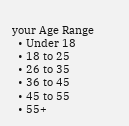your Age Range
  • Under 18
  • 18 to 25
  • 26 to 35
  • 36 to 45
  • 45 to 55
  • 55+